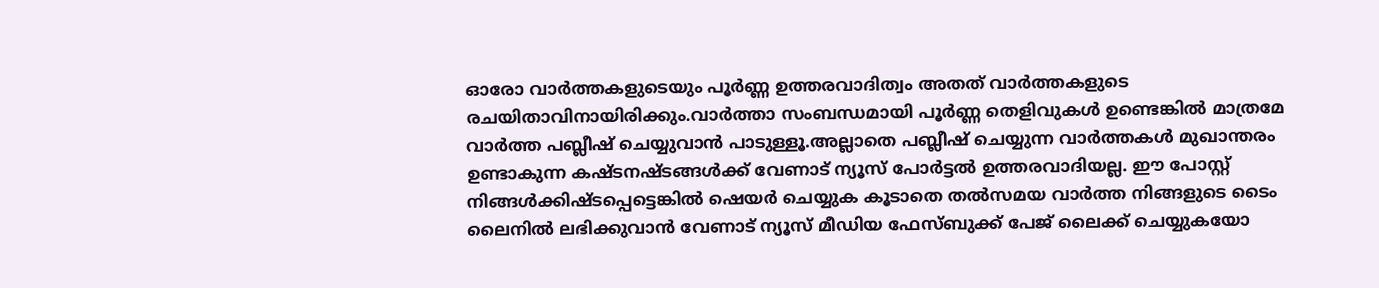ഓരോ വാര്‍ത്തകളുടെയും പൂര്‍ണ്ണ ഉത്തരവാദിത്വം അതത് വാര്‍ത്തകളുടെ രചയിതാവിനായിരിക്കും.വാര്‍ത്താ സംബന്ധമായി പൂര്‍ണ്ണ തെളിവുകള്‍ ഉണ്ടെങ്കില്‍ മാത്രമേ വാര്‍ത്ത പബ്ലീഷ് ചെയ്യുവാന്‍ പാടുള്ളൂ.അല്ലാതെ പബ്ലീഷ് ചെയ്യുന്ന വാര്‍ത്തകള്‍ മുഖാന്തരം ഉണ്ടാകുന്ന കഷ്ടനഷ്ടങ്ങള്‍ക്ക് വേണാട്‌ ന്യൂസ്‌ പോര്‍ട്ടല്‍ ഉത്തരവാദിയല്ല. ഈ പോസ്റ്റ്‌ നിങ്ങള്‍ക്കിഷ്ടപ്പെട്ടെങ്കില്‍ ഷെയര്‍ ചെയ്യുക കൂടാതെ തല്‍സമയ വാര്‍ത്ത നിങ്ങളുടെ ടൈം ലൈനില്‍ ലഭിക്കുവാന്‍ വേണാട് ന്യൂസ്‌ മീഡിയ ഫേസ്ബുക്ക് പേജ് ലൈക്ക് ചെയ്യുകയോ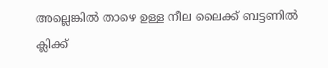അല്ലെങ്കില്‍ താഴെ ഉള്ള നീല ലൈക്ക് ബട്ടണില്‍ ക്ലിക്ക്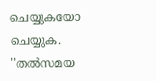ചെയ്യുകയോ ചെയ്യുക. ''തല്‍സമയ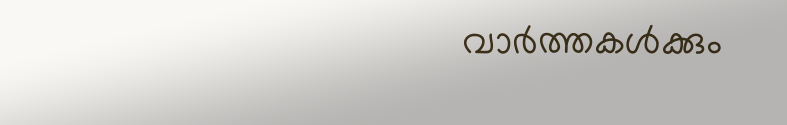വാര്‍ത്തകള്‍ക്കും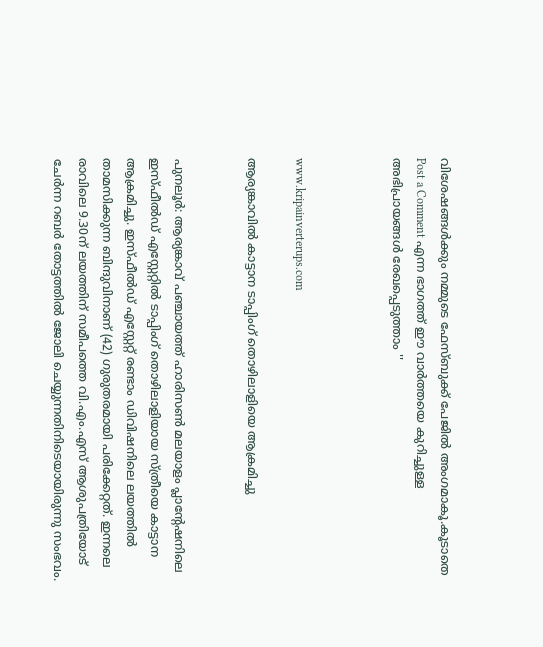വിശേഷങ്ങള്‍ക്കും നമ്മുടെ ഫേസ്ബുക്ക് പേജിൽ അംഗമാകൂ.കൂടാതെ Post a Comment എന്ന ഭാഗത്ത് ഈ വാര്‍ത്തയെ കുറിച്ചുള്ള അഭിപ്രായങ്ങള്‍ രേഖപ്പെടുത്താം ''



www.kripainverterups.com

ആര്യങ്കാവില്‍ കാട്ടാന ടാപ്പിംഗ് തൊഴിലാളിയെ ആക്രമിച്ചു


പുനലൂര്‍: ആര്യങ്കാവ് പഞ്ചായത്ത് ഹാരിസണ്‍ മലയാളം പ്ലാന്റേഷനിലെ ഇസ്ഫീല്‍ഡ് എസ്റ്റേറ്റില്‍ ടാപ്പിംഗ് തൊഴിലാളിയായ സ്ത്രീയെ കാട്ടാന ആക്രമിച്ചു. ഇസ്ഫീല്‍ഡ് എസ്റ്റേറ്റ് രണ്ടാം ഡിവിഷനിലെ ലയത്തില്‍ താമസിക്കുന്ന ബിന്ദുവിനാണ് (42) ഗുരുതരമായി പരിക്കേറ്റത്. ഇന്നലെ രാവിലെ 9.30ന് ലയത്തിന് സമീപത്തെ വി.എം.എസ് ആശുപത്രിയോട് ചേര്‍ന്ന റബര്‍ തോട്ടത്തില്‍ ജോലി ചെയ്യുന്നതിനിടെയായിരുന്നു സംഭവം.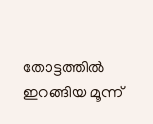തോട്ടത്തില്‍ ഇറങ്ങിയ മൂന്ന്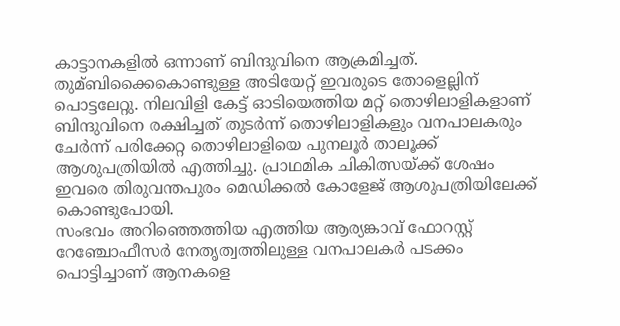കാട്ടാനകളില്‍ ഒന്നാണ് ബിന്ദുവിനെ ആക്രമിച്ചത്. തുമ്ബിക്കൈകൊണ്ടുള്ള അടിയേറ്റ് ഇവരുടെ തോളെല്ലിന് പൊട്ടലേറ്റു. നിലവിളി കേട്ട് ഓടിയെത്തിയ മറ്റ് തൊഴിലാളികളാണ് ബിന്ദുവിനെ രക്ഷിച്ചത് തുടര്‍ന്ന് തൊഴിലാളികളും വനപാലകരും ചേര്‍ന്ന് പരിക്കേറ്റ തൊഴിലാളിയെ പുനലൂര്‍ താലൂക്ക് ആശുപത്രിയില്‍ എത്തിച്ചു. പ്രാഥമിക ചികിത്സയ്ക്ക് ശേഷം ഇവരെ തിരുവന്തപുരം മെഡിക്കല്‍ കോളേജ് ആശുപത്രിയിലേക്ക് കൊണ്ടുപോയി.
സംഭവം അറിഞ്ഞെത്തിയ എത്തിയ ആര്യങ്കാവ് ഫോറസ്റ്റ് റേഞ്ചോഫീസര്‍ നേതൃത്വത്തിലുള്ള വനപാലകര്‍ പടക്കം പൊട്ടിച്ചാണ് ആനകളെ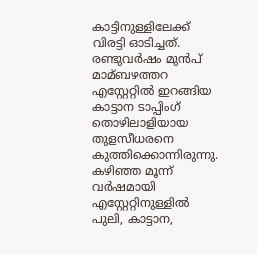കാട്ടിനുള്ളിലേക്ക് വിരട്ടി ഓടിച്ചത്. രണ്ടുവര്‍ഷം മുന്‍പ് മാമ്ബഴത്തറ എസ്റ്റേറ്റില്‍ ഇറങ്ങിയ കാട്ടാന ടാപ്പിംഗ് തൊഴിലാളിയായ തുളസീധരനെ കുത്തിക്കൊന്നിരുന്നു. കഴിഞ്ഞ മൂന്ന് വര്‍ഷമായി എസ്റ്റേറ്റിനുള്ളില്‍ പുലി, കാട്ടാന,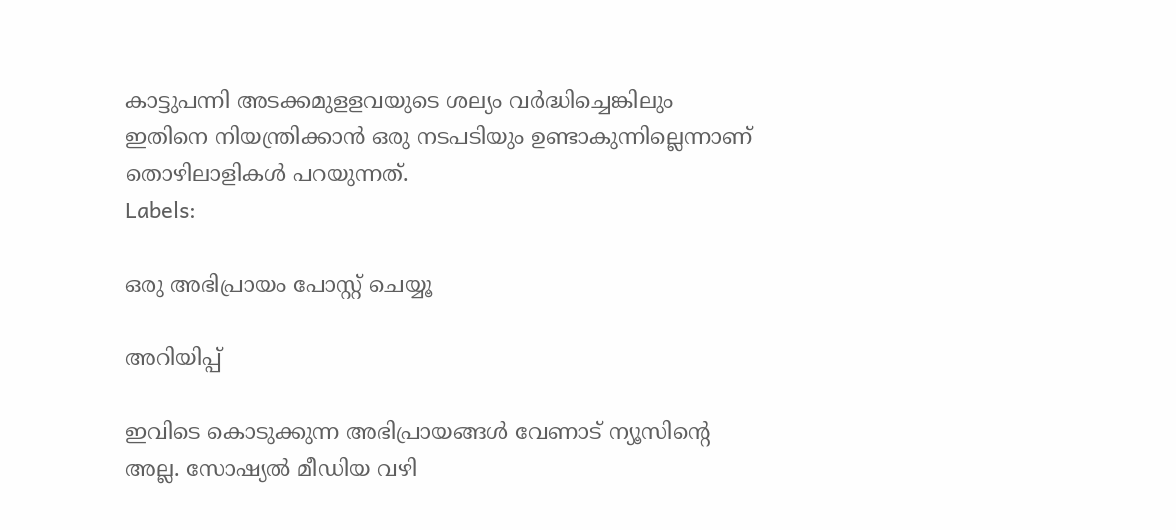കാട്ടുപന്നി അടക്കമുളളവയുടെ ശല്യം വര്‍ദ്ധിച്ചെങ്കിലും ഇതിനെ നിയന്ത്രിക്കാന്‍ ഒരു നടപടിയും ഉണ്ടാകുന്നില്ലെന്നാണ് തൊഴിലാളികള്‍ പറയുന്നത്.
Labels:

ഒരു അഭിപ്രായം പോസ്റ്റ് ചെയ്യൂ

അറിയിപ്പ്

ഇവിടെ കൊടുക്കുന്ന അഭിപ്രായങ്ങള്‍ വേണാട് ന്യൂസിന്‍റെ അല്ല. സോഷ്യല്‍ മീഡിയ വഴി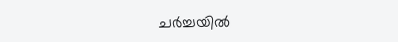ചര്‍ച്ചയില്‍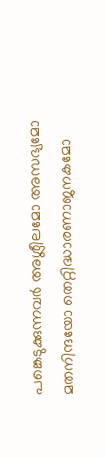പങ്കെടുക്കുന്നവര്‍ അശ്ലീലമോ അസഭ്യമോ മതനിന്ദയോ തെറ്റിദ്ധാരണാജനകമോ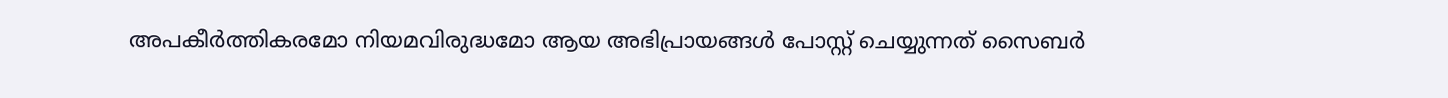അപകീര്‍ത്തികരമോ നിയമവിരുദ്ധമോ ആയ അഭിപ്രായങ്ങള്‍ പോസ്റ്റ്‌ ചെയ്യുന്നത്‌ സൈബര്‍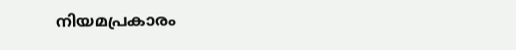നിയമപ്രകാരം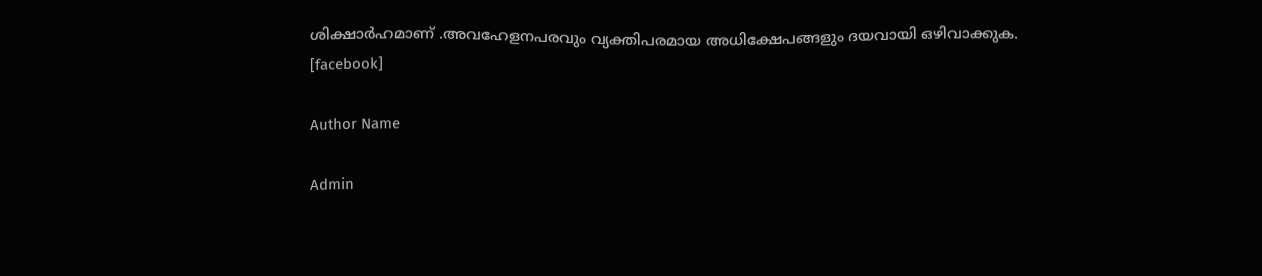ശിക്ഷാര്‍ഹമാണ്‌ .അവഹേളനപരവും വ്യക്തിപരമായ അധിക്ഷേപങ്ങളും ദയവായി ഒഴിവാക്കുക.
[facebook]

Author Name

Admin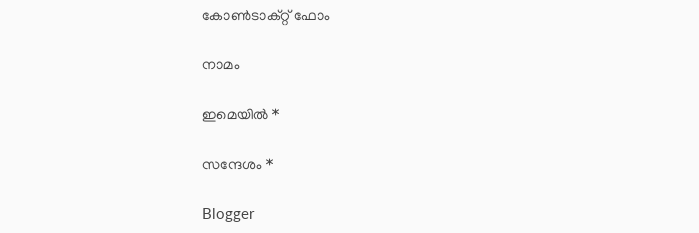കോൺടാക്റ്റ് ഫോം

നാമം

ഇമെയില്‍ *

സന്ദേശം *

Blogger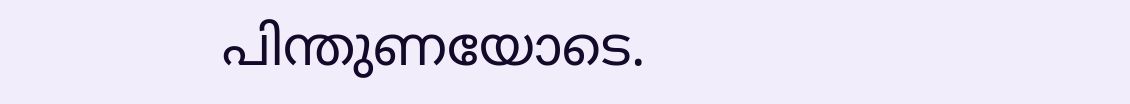പിന്തുണയോടെ.